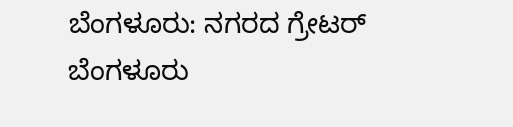ಬೆಂಗಳೂರು: ನಗರದ ಗ್ರೇಟರ್ ಬೆಂಗಳೂರು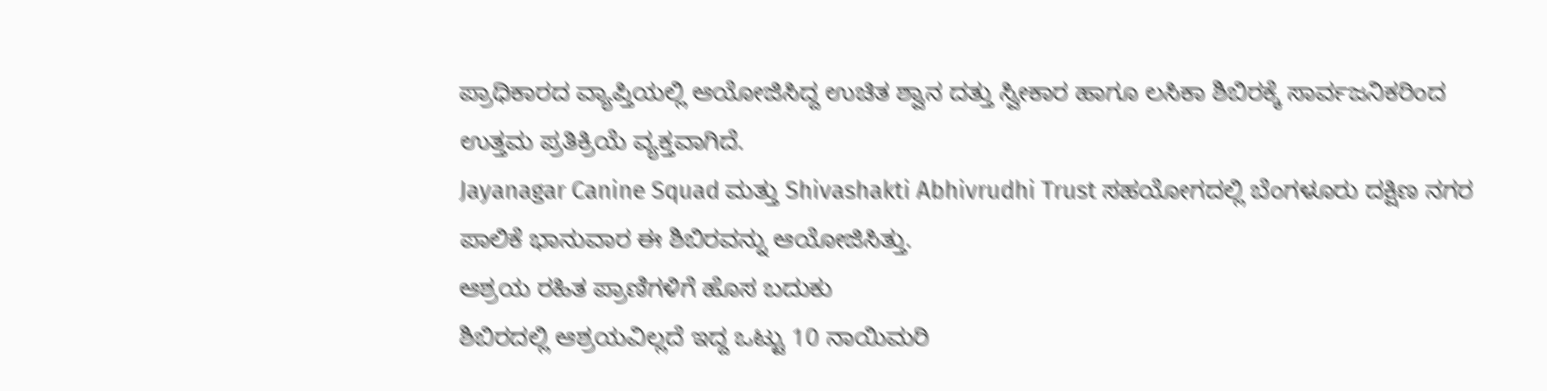ಪ್ರಾಧಿಕಾರದ ವ್ಯಾಪ್ತಿಯಲ್ಲಿ ಆಯೋಜಿಸಿದ್ದ ಉಚಿತ ಶ್ವಾನ ದತ್ತು ಸ್ವೀಕಾರ ಹಾಗೂ ಲಸಿಕಾ ಶಿಬಿರಕ್ಕೆ ಸಾರ್ವಜನಿಕರಿಂದ ಉತ್ತಮ ಪ್ರತಿಕ್ರಿಯೆ ವ್ಯಕ್ತವಾಗಿದೆ.
Jayanagar Canine Squad ಮತ್ತು Shivashakti Abhivrudhi Trust ಸಹಯೋಗದಲ್ಲಿ ಬೆಂಗಳೂರು ದಕ್ಷಿಣ ನಗರ ಪಾಲಿಕೆ ಭಾನುವಾರ ಈ ಶಿಬಿರವನ್ನು ಆಯೋಜಿಸಿತ್ತು.
ಆಶ್ರಯ ರಹಿತ ಪ್ರಾಣಿಗಳಿಗೆ ಹೊಸ ಬದುಕು
ಶಿಬಿರದಲ್ಲಿ ಆಶ್ರಯವಿಲ್ಲದೆ ಇದ್ದ ಒಟ್ಟು 10 ನಾಯಿಮರಿ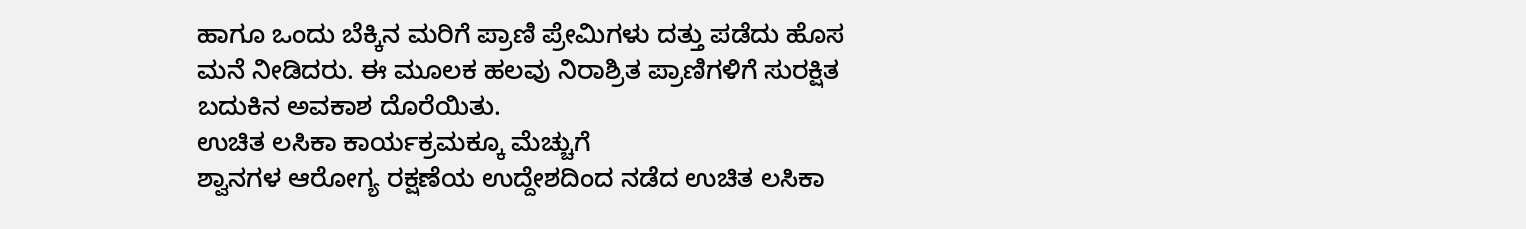ಹಾಗೂ ಒಂದು ಬೆಕ್ಕಿನ ಮರಿಗೆ ಪ್ರಾಣಿ ಪ್ರೇಮಿಗಳು ದತ್ತು ಪಡೆದು ಹೊಸ ಮನೆ ನೀಡಿದರು. ಈ ಮೂಲಕ ಹಲವು ನಿರಾಶ್ರಿತ ಪ್ರಾಣಿಗಳಿಗೆ ಸುರಕ್ಷಿತ ಬದುಕಿನ ಅವಕಾಶ ದೊರೆಯಿತು.
ಉಚಿತ ಲಸಿಕಾ ಕಾರ್ಯಕ್ರಮಕ್ಕೂ ಮೆಚ್ಚುಗೆ
ಶ್ವಾನಗಳ ಆರೋಗ್ಯ ರಕ್ಷಣೆಯ ಉದ್ದೇಶದಿಂದ ನಡೆದ ಉಚಿತ ಲಸಿಕಾ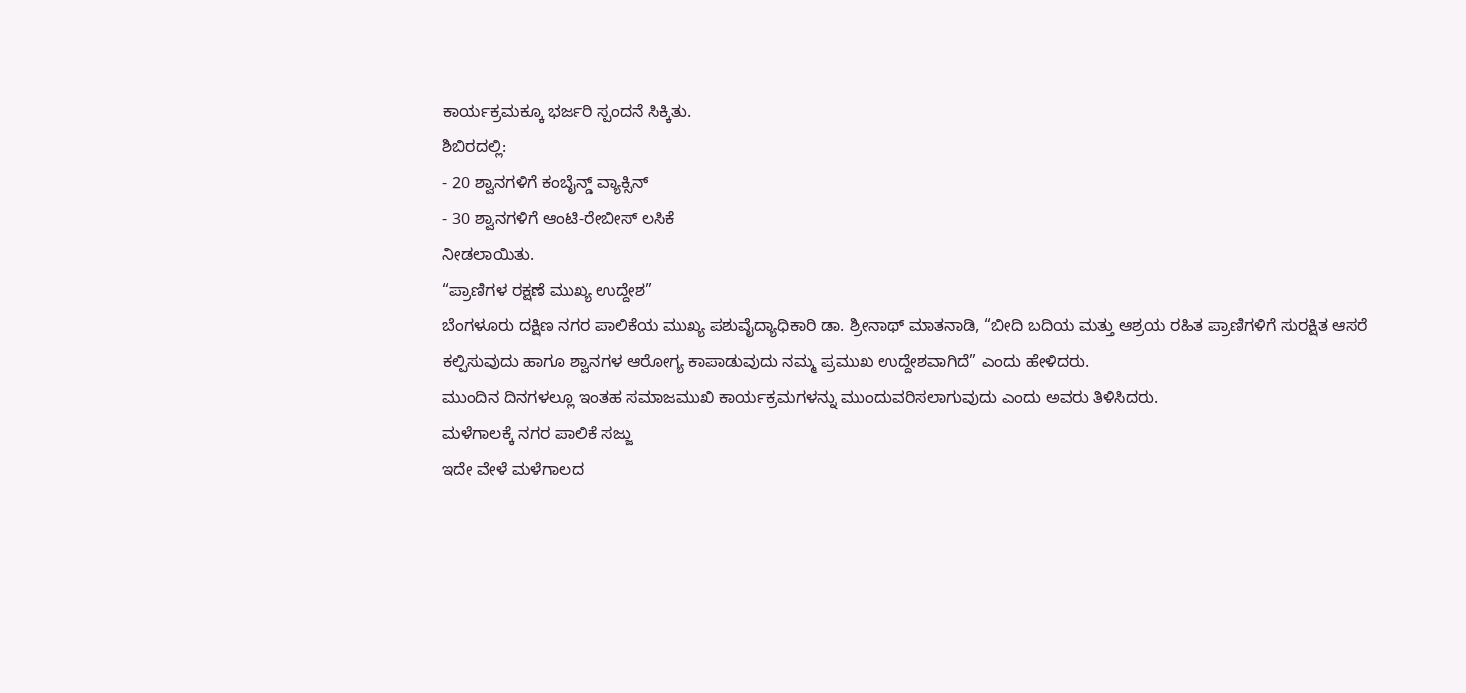ಕಾರ್ಯಕ್ರಮಕ್ಕೂ ಭರ್ಜರಿ ಸ್ಪಂದನೆ ಸಿಕ್ಕಿತು.
ಶಿಬಿರದಲ್ಲಿ:
- 20 ಶ್ವಾನಗಳಿಗೆ ಕಂಬೈನ್ಡ್ ವ್ಯಾಕ್ಸಿನ್
- 30 ಶ್ವಾನಗಳಿಗೆ ಆಂಟಿ-ರೇಬೀಸ್ ಲಸಿಕೆ
ನೀಡಲಾಯಿತು.
“ಪ್ರಾಣಿಗಳ ರಕ್ಷಣೆ ಮುಖ್ಯ ಉದ್ದೇಶ”
ಬೆಂಗಳೂರು ದಕ್ಷಿಣ ನಗರ ಪಾಲಿಕೆಯ ಮುಖ್ಯ ಪಶುವೈದ್ಯಾಧಿಕಾರಿ ಡಾ. ಶ್ರೀನಾಥ್ ಮಾತನಾಡಿ, “ಬೀದಿ ಬದಿಯ ಮತ್ತು ಆಶ್ರಯ ರಹಿತ ಪ್ರಾಣಿಗಳಿಗೆ ಸುರಕ್ಷಿತ ಆಸರೆ ಕಲ್ಪಿಸುವುದು ಹಾಗೂ ಶ್ವಾನಗಳ ಆರೋಗ್ಯ ಕಾಪಾಡುವುದು ನಮ್ಮ ಪ್ರಮುಖ ಉದ್ದೇಶವಾಗಿದೆ” ಎಂದು ಹೇಳಿದರು.
ಮುಂದಿನ ದಿನಗಳಲ್ಲೂ ಇಂತಹ ಸಮಾಜಮುಖಿ ಕಾರ್ಯಕ್ರಮಗಳನ್ನು ಮುಂದುವರಿಸಲಾಗುವುದು ಎಂದು ಅವರು ತಿಳಿಸಿದರು.
ಮಳೆಗಾಲಕ್ಕೆ ನಗರ ಪಾಲಿಕೆ ಸಜ್ಜು
ಇದೇ ವೇಳೆ ಮಳೆಗಾಲದ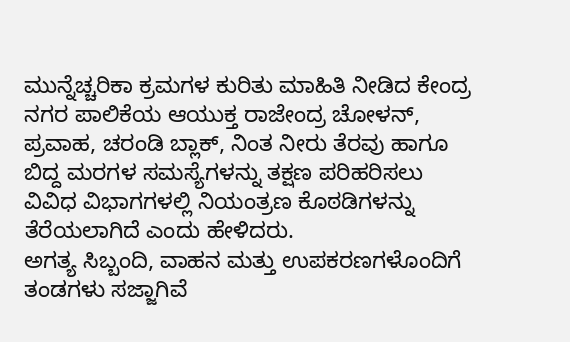ಮುನ್ನೆಚ್ಚರಿಕಾ ಕ್ರಮಗಳ ಕುರಿತು ಮಾಹಿತಿ ನೀಡಿದ ಕೇಂದ್ರ ನಗರ ಪಾಲಿಕೆಯ ಆಯುಕ್ತ ರಾಜೇಂದ್ರ ಚೋಳನ್, ಪ್ರವಾಹ, ಚರಂಡಿ ಬ್ಲಾಕ್, ನಿಂತ ನೀರು ತೆರವು ಹಾಗೂ ಬಿದ್ದ ಮರಗಳ ಸಮಸ್ಯೆಗಳನ್ನು ತಕ್ಷಣ ಪರಿಹರಿಸಲು ವಿವಿಧ ವಿಭಾಗಗಳಲ್ಲಿ ನಿಯಂತ್ರಣ ಕೊಠಡಿಗಳನ್ನು ತೆರೆಯಲಾಗಿದೆ ಎಂದು ಹೇಳಿದರು.
ಅಗತ್ಯ ಸಿಬ್ಬಂದಿ, ವಾಹನ ಮತ್ತು ಉಪಕರಣಗಳೊಂದಿಗೆ ತಂಡಗಳು ಸಜ್ಜಾಗಿವೆ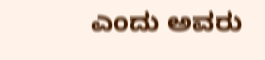ಎಂದು ಅವರು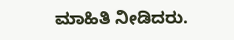ಮಾಹಿತಿ ನೀಡಿದರು.